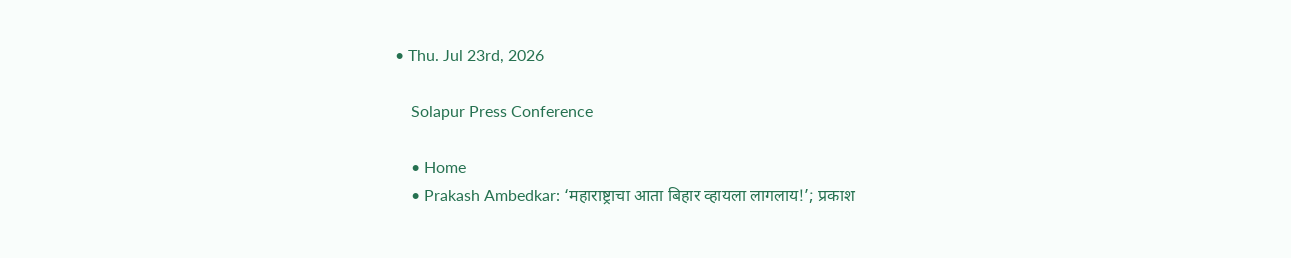• Thu. Jul 23rd, 2026

    Solapur Press Conference

    • Home
    • Prakash Ambedkar: ‘महाराष्ट्राचा आता बिहार व्हायला लागलाय!’; प्रकाश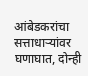आंबेडकरांचा सत्ताधाऱ्यांवर घणाघात, दोन्ही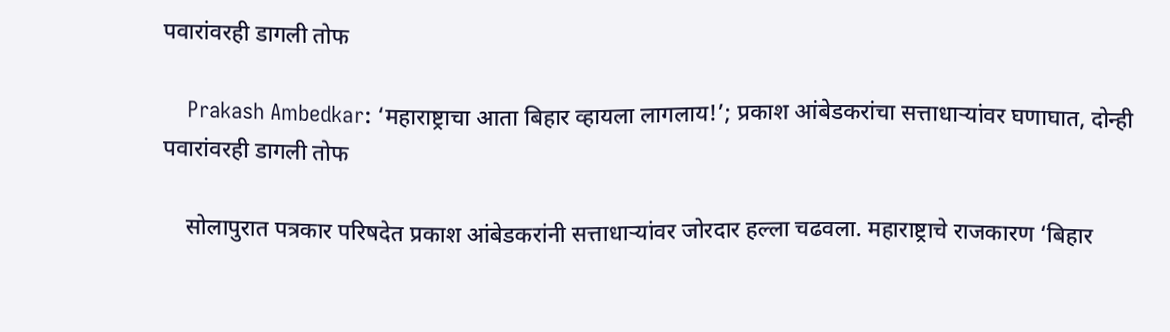पवारांवरही डागली तोफ

    Prakash Ambedkar: ‘महाराष्ट्राचा आता बिहार व्हायला लागलाय!’; प्रकाश आंबेडकरांचा सत्ताधाऱ्यांवर घणाघात, दोन्ही पवारांवरही डागली तोफ

    सोलापुरात पत्रकार परिषदेत प्रकाश आंबेडकरांनी सत्ताधाऱ्यांवर जोरदार हल्ला चढवला. महाराष्ट्राचे राजकारण ‘बिहार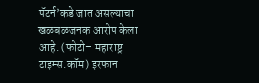पॅटर्न’कडे जात असल्याचा खळबळजनक आरोप केला आहे. (फोटो– महाराष्ट्र टाइम्स.कॉम) इरफान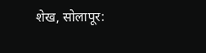शेख, सोलापूर: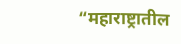“महाराष्ट्रातील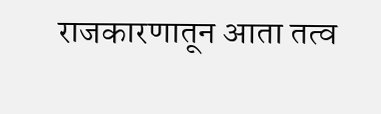राजकारणातून आता तत्व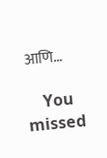आणि…

    You missed